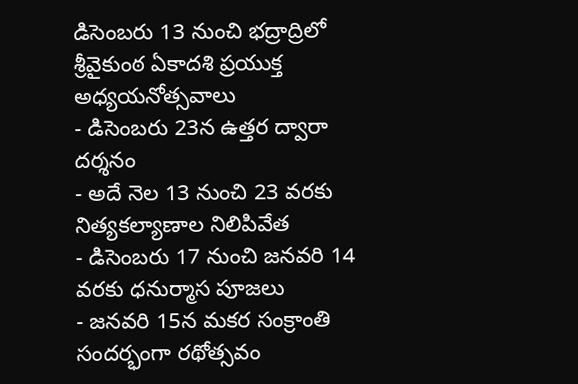డిసెంబరు 13 నుంచి భద్రాద్రిలో శ్రీవైకుంఠ ఏకాదశి ప్రయుక్త అధ్యయనోత్సవాలు
- డిసెంబరు 23న ఉత్తర ద్వారా దర్శనం
- అదే నెల 13 నుంచి 23 వరకు నిత్యకల్యాణాల నిలిపివేత
- డిసెంబరు 17 నుంచి జనవరి 14 వరకు ధనుర్మాస పూజలు
- జనవరి 15న మకర సంక్రాంతి సందర్భంగా రథోత్సవం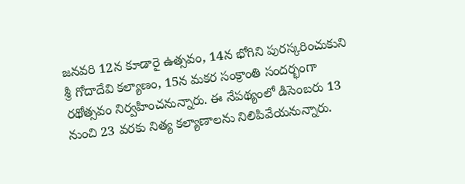జనవరి 12న కూడారై ఉత్సవం, 14న భోగిని పురస్కరించుకుని శ్రీ గోదాదేవి కల్యాణం, 15న మకర సంక్రాంతి సందర్భంగా రథోత్సవం నిర్వహించనున్నారు. ఈ నేపథ్యంలో డిసెంబరు 13 నుంచి 23 వరకు నిత్య కల్యాణాలను నిలిపివేయనున్నారు.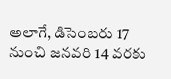అలాగే, డిసెంబరు 17 నుంచి జనవరి 14 వరకు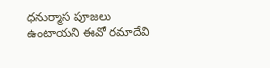ధనుర్మాస పూజలు ఉంటాయని ఈవో రమాదేవి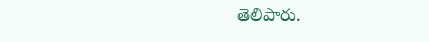తెలిపారు.